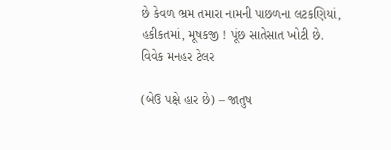છે કેવળ ભ્રમ તમારા નામની પાછળના લટકણિયાં,
હકીકતમાં, મૂષકજી ! પૂંછ સાતેસાત ખોટી છે.
વિવેક મનહર ટેલર

(બેઉ પક્ષે હાર છે) – જાતુષ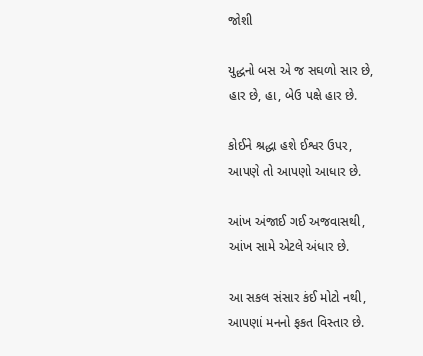જોશી

યુદ્ધનો બસ એ જ સઘળો સાર છે,
હાર છે, હા, બેઉ પક્ષે હાર છે.

કોઈને શ્રદ્ધા હશે ઈશ્વર ઉપર,
આપણે તો આપણો આધાર છે.

આંખ અંજાઈ ગઈ અજવાસથી,
આંખ સામે એટલે અંધાર છે.

આ સકલ સંસાર કંઈ મોટો નથી,
આપણાં મનનો ફકત વિસ્તાર છે.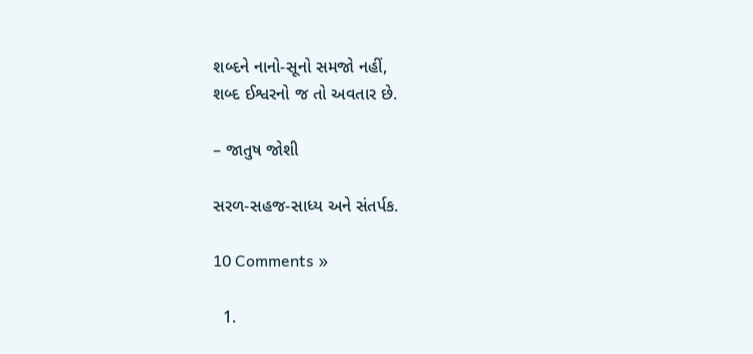શબ્દને નાનો-સૂનો સમજો નહીં,
શબ્દ ઈશ્વરનો જ તો અવતાર છે.

– જાતુષ જોશી

સરળ-સહજ-સાધ્ય અને સંતર્પક.

10 Comments »

  1.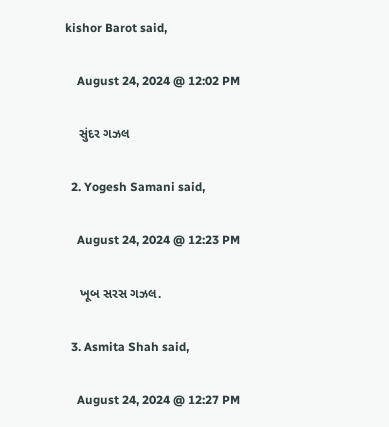kishor Barot said,

    August 24, 2024 @ 12:02 PM

    સુંદર ગઝલ

  2. Yogesh Samani said,

    August 24, 2024 @ 12:23 PM

    ખૂબ સરસ ગઝલ.

  3. Asmita Shah said,

    August 24, 2024 @ 12:27 PM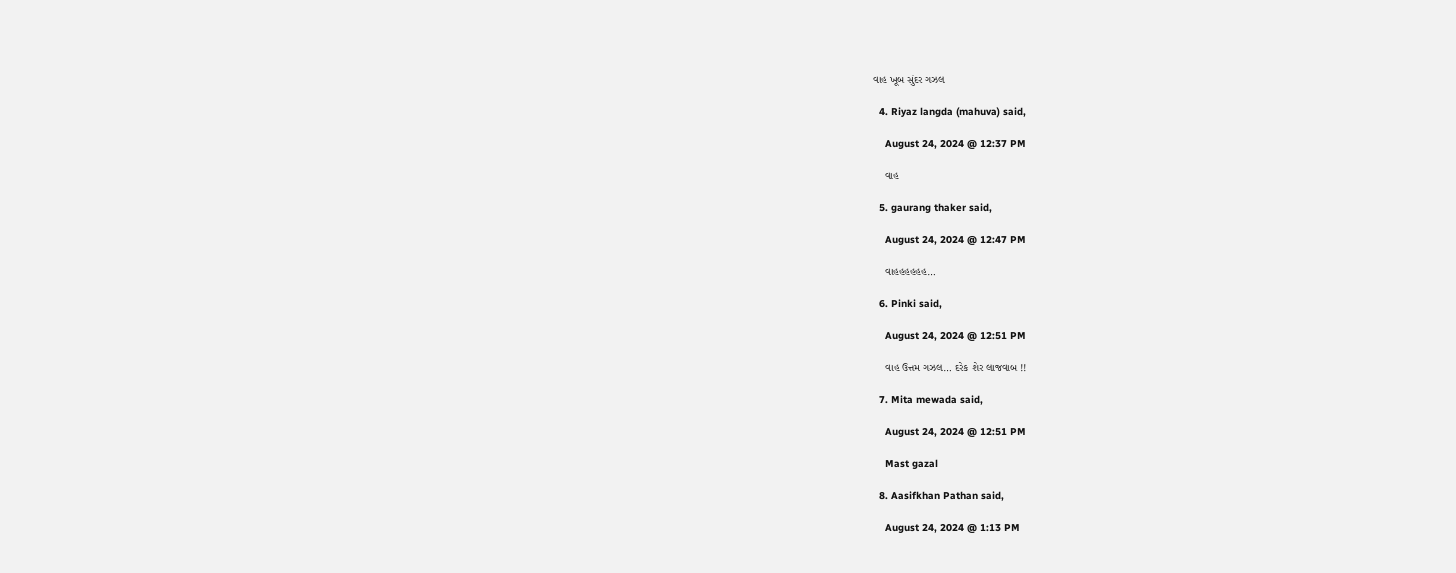વાહ ખૂબ સુંદર ગઝલ

  4. Riyaz langda (mahuva) said,

    August 24, 2024 @ 12:37 PM

    વાહ

  5. gaurang thaker said,

    August 24, 2024 @ 12:47 PM

    વાહહહહહહ…

  6. Pinki said,

    August 24, 2024 @ 12:51 PM

    વાહ ઉત્તમ ગઝલ… દરેક શેર લાજવાબ !!

  7. Mita mewada said,

    August 24, 2024 @ 12:51 PM

    Mast gazal

  8. Aasifkhan Pathan said,

    August 24, 2024 @ 1:13 PM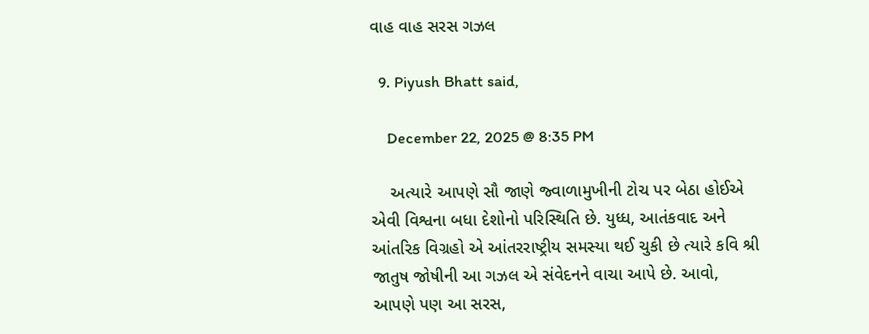વાહ વાહ સરસ ગઝલ

  9. Piyush Bhatt said,

    December 22, 2025 @ 8:35 PM

    અત્યારે આપણે સૌ જાણે જ્વાળામુખીની ટોચ પર બેઠા હોઈએ એવી વિશ્વના બધા દેશોનો પરિસ્થિતિ છે. યુધ્ધ, આતંકવાદ અને આંતરિક વિગ્રહો એ આંતરરાષ્ટ્રીય સમસ્યા થઈ ચુકી છે ત્યારે કવિ શ્રી જાતુષ જોષીની આ ગઝલ એ સંવેદનને વાચા આપે છે. આવો, આપણે પણ આ સરસ,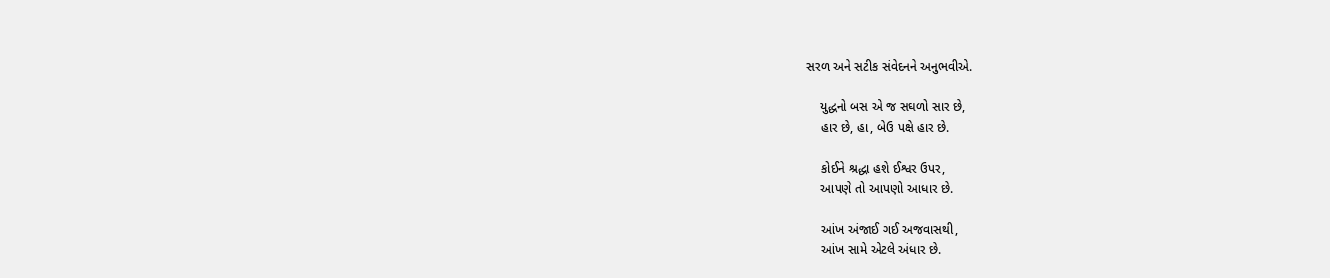સરળ અને સટીક સંવેદનને અનુભવીએ.

    યુદ્ધનો બસ એ જ સઘળો સાર છે,
    હાર છે, હા, બેઉ પક્ષે હાર છે.

    કોઈને શ્રદ્ધા હશે ઈશ્વર ઉપર,
    આપણે તો આપણો આધાર છે.

    આંખ અંજાઈ ગઈ અજવાસથી,
    આંખ સામે એટલે અંધાર છે.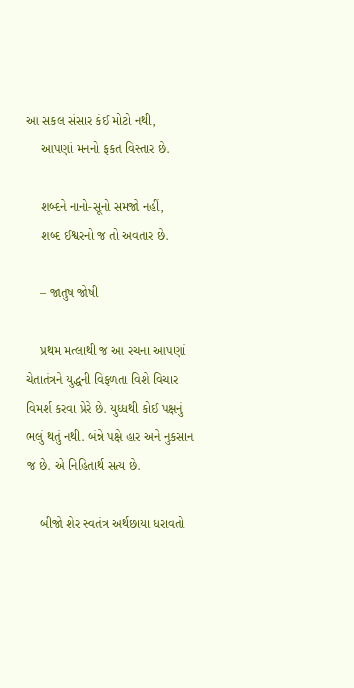આ સકલ સંસાર કંઈ મોટો નથી,
    આપણાં મનનો ફકત વિસ્તાર છે.

    શબ્દને નાનો-સૂનો સમજો નહીં,
    શબ્દ ઈશ્વરનો જ તો અવતાર છે.

    – જાતુષ જોષી

    પ્રથમ મત્લાથી જ આ રચના આપણાં ચેતાતંત્રને યુદ્ધની વિફળતા વિશે વિચાર વિમર્શ કરવા પ્રેરે છે. યુધ્ધથી કોઈ પક્ષનું ભલું થતું નથી. બંન્ને પક્ષે હાર અને નુકસાન જ છે. એ નિહિતાર્થ સત્ય છે.

    બીજો શેર સ્વતંત્ર અર્થછાયા ધરાવતો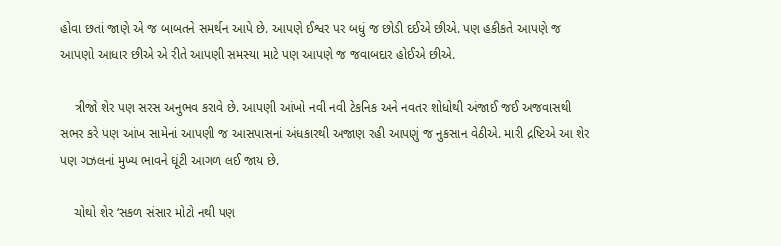હોવા છતાં જાણે એ જ બાબતને સમર્થન આપે છે. આપણે ઈશ્વર પર બધું જ છોડી દઈએ છીએ. પણ હકીકતે આપણે જ આપણો આધાર છીએ એ રીતે આપણી સમસ્યા માટે પણ આપણે જ જવાબદાર હોઈએ છીએ.

    ત્રીજો શેર પણ સરસ અનુભવ કરાવે છે. આપણી આંખો નવી નવી ટેકનિક અને નવતર શોધોથી અંજાઈ જઈ અજવાસથી સભર કરે પણ આંખ સામેનાં આપણી જ આસપાસનાં અંધકારથી અજાણ રહી આપણું જ નુકસાન વેઠીએ. મારી દ્રષ્ટિએ આ શેર પણ ગઝલનાં મુખ્ય ભાવને ઘૂંટી આગળ લઈ જાય છે.

    ચોથો શેર ‘સકળ સંસાર મોટો નથી પણ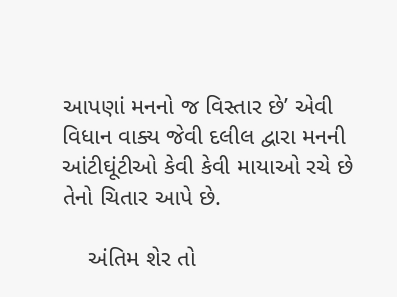આપણાં મનનો જ વિસ્તાર છે’ એવી વિધાન વાક્ય જેવી દલીલ દ્વારા મનની આંટીઘૂંટીઓ કેવી કેવી માયાઓ રચે છે તેનો ચિતાર આપે છે.

    અંતિમ શેર તો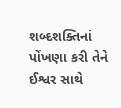શબ્દશક્તિનાં પોંખણા કરી તેને ઈશ્વર સાથે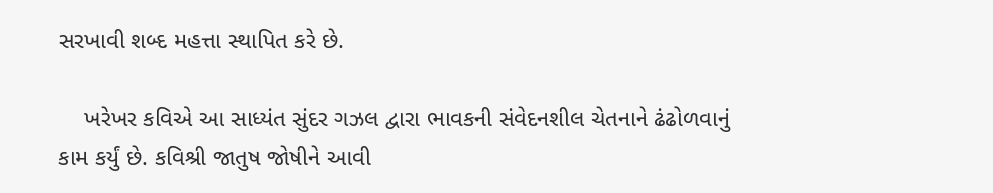સરખાવી શબ્દ મહત્તા સ્થાપિત કરે છે.

    ખરેખર કવિએ આ સાધ્યંત સુંદર ગઝલ દ્વારા ભાવકની સંવેદનશીલ ચેતનાને ઢંઢોળવાનું કામ કર્યું છે. કવિશ્રી જાતુષ જોષીને આવી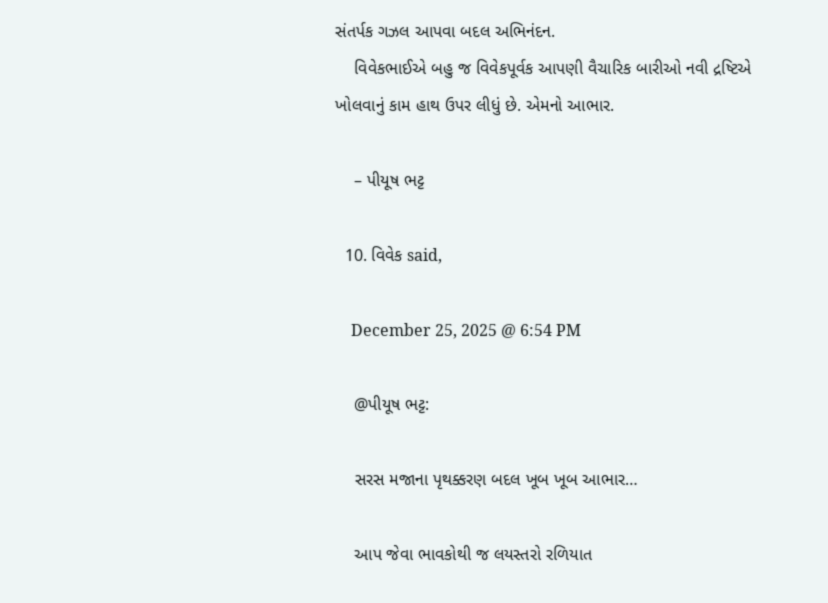સંતર્પક ગઝલ આપવા બદલ અભિનંદન.
    વિવેકભાઈએ બહુ જ વિવેકપૂર્વક આપણી વૈચારિક બારીઓ નવી દ્રષ્ટિએ ખોલવાનું કામ હાથ ઉપર લીધું છે. એમનો આભાર.

    – પીયૂષ ભટ્ટ

  10. વિવેક said,

    December 25, 2025 @ 6:54 PM

    @પીયૂષ ભટ્ટ:

    સરસ મજાના પૃથક્કરણ બદલ ખૂબ ખૂબ આભાર…

    આપ જેવા ભાવકોથી જ લયસ્તરો રળિયાત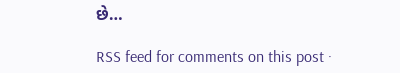છે…

RSS feed for comments on this post ·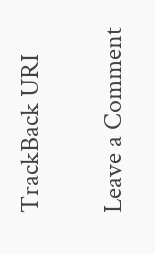TrackBack URI

Leave a Comment